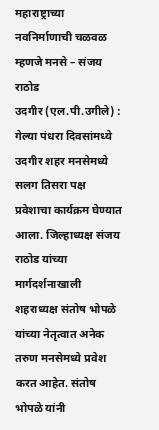महाराष्ट्राच्या नवनिर्माणाची चळवळ म्हणजे मनसे – संजय राठोड
उदगीर (एल.पी.उगीले) : गेल्या पंधरा दिवसांमध्ये उदगीर शहर मनसेमध्ये सलग तिसरा पक्ष प्रवेशाचा कार्यक्रम घेण्यात आला. जिल्हाध्यक्ष संजय राठोड यांच्या मार्गदर्शनाखाली शहराध्यक्ष संतोष भोपळे यांच्या नेतृत्वात अनेक तरुण मनसेमध्ये प्रवेश करत आहेत. संतोष भोपळे यांनी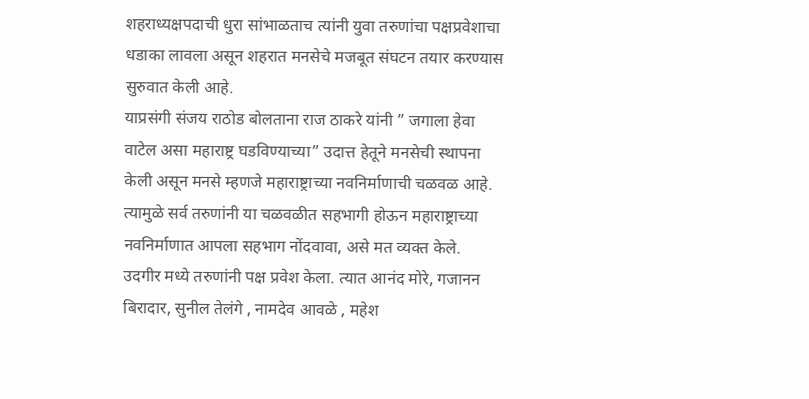शहराध्यक्षपदाची धुरा सांभाळताच त्यांनी युवा तरुणांचा पक्षप्रवेशाचा धडाका लावला असून शहरात मनसेचे मजबूत संघटन तयार करण्यास सुरुवात केली आहे.
याप्रसंगी संजय राठोड बोलताना राज ठाकरे यांनी ” जगाला हेवा वाटेल असा महाराष्ट्र घडविण्याच्या” उदात्त हेतूने मनसेची स्थापना केली असून मनसे म्हणजे महाराष्ट्राच्या नवनिर्माणाची चळवळ आहे. त्यामुळे सर्व तरुणांनी या चळवळीत सहभागी होऊन महाराष्ट्राच्या नवनिर्माणात आपला सहभाग नोंदवावा, असे मत व्यक्त केले.
उदगीर मध्ये तरुणांनी पक्ष प्रवेश केला. त्यात आनंद मोरे, गजानन बिरादार, सुनील तेलंगे , नामदेव आवळे , महेश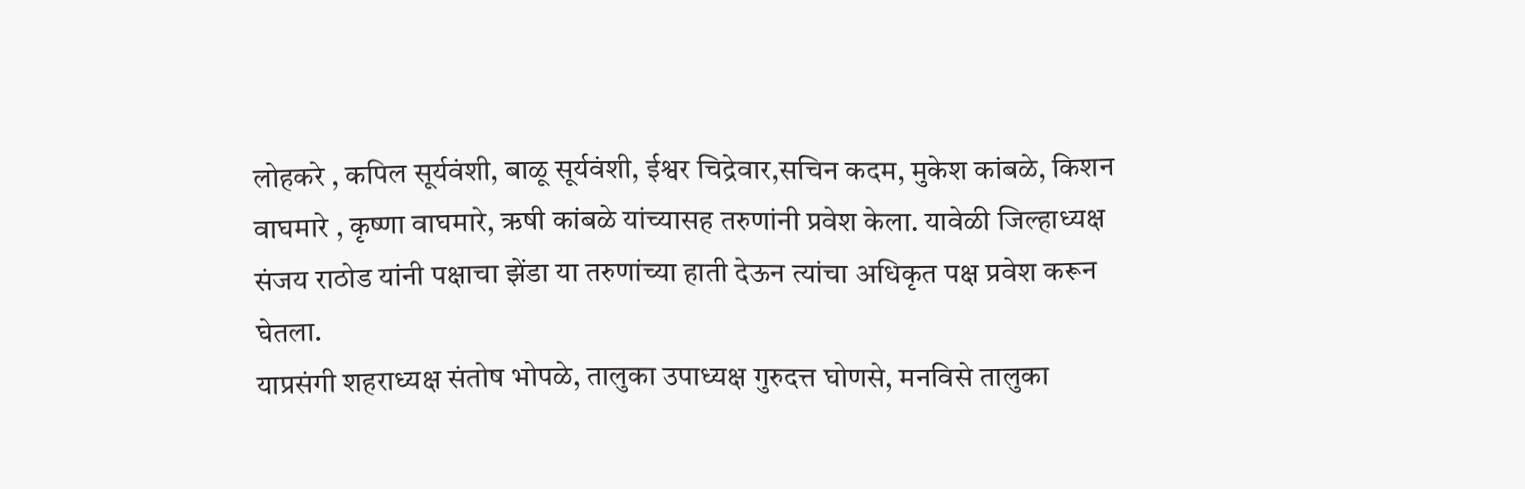लोहकरे , कपिल सूर्यवंशी, बाळू सूर्यवंशी, ईश्वर चिद्रेवार,सचिन कदम, मुकेश कांबळे, किशन वाघमारे , कृष्णा वाघमारे, ऋषी कांबळे यांच्यासह तरुणांनी प्रवेश केला. यावेळी जिल्हाध्यक्ष संजय राठोड यांनी पक्षाचा झेंडा या तरुणांच्या हाती देऊन त्यांचा अधिकृत पक्ष प्रवेश करून घेतला.
याप्रसंगी शहराध्यक्ष संतोष भोपळे, तालुका उपाध्यक्ष गुरुदत्त घोणसे, मनविसे तालुका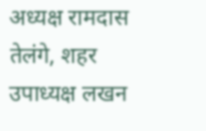अध्यक्ष रामदास तेलंगे, शहर उपाध्यक्ष लखन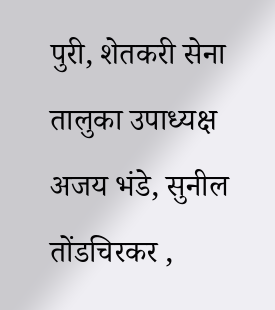पुरी, शेतकरी सेना तालुका उपाध्यक्ष अजय भंडे, सुनील तोंडचिरकर ,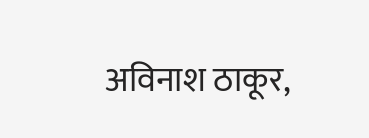अविनाश ठाकूर,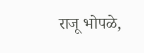राजू भोपळे,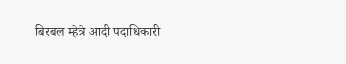बिरबल म्हेत्रे आदी पदाधिकारी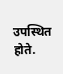उपस्थित होते.